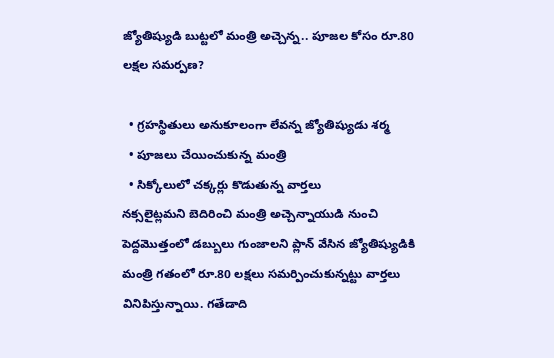జ్యోతిష్యుడి బుట్టలో మంత్రి అచ్చెన్న.. పూజల కోసం రూ.80 లక్షల సమర్పణ?

  • గ్రహస్థితులు అనుకూలంగా లేవన్న జ్యోతిష్యుడు శర్మ
  • పూజలు చేయించుకున్న మంత్రి
  • సిక్కోలులో చక్కర్లు కొడుతున్న వార్తలు
నక్సలైట్లమని బెదిరించి మంత్రి అచ్చెన్నాయుడి నుంచి పెద్దమొత్తంలో డబ్బులు గుంజాలని ప్లాన్ వేసిన జ్యోతిష్యుడికి మంత్రి గతంలో రూ.80 లక్షలు సమర్పించుకున్నట్టు వార్తలు వినిపిస్తున్నాయి. గతేడాది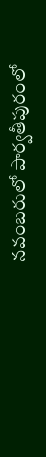నవంబరులో పార్వతీపురంలో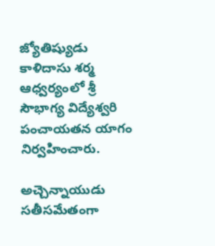జ్యోతిష్యుడు కాళిదాసు శర్మ ఆధ్వర్యంలో శ్రీ సౌభాగ్య విద్యేశ్వరి పంచాయతన యాగం నిర్వహించారు.

అచ్చెన్నాయుడు సతీసమేతంగా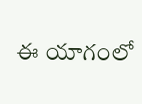ఈ యాగంలో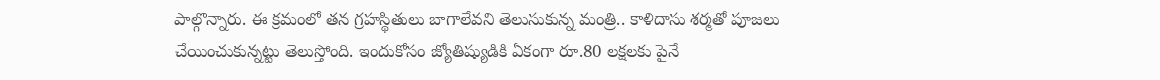పాల్గొన్నారు. ఈ క్రమంలో తన గ్రహస్థితులు బాగాలేవని తెలుసుకున్న మంత్రి.. కాళిదాసు శర్మతో పూజలు చేయించుకున్నట్టు తెలుస్తోంది. ఇందుకోసం జ్యోతిష్యుడికి ఏకంగా రూ.80 లక్షలకు పైనే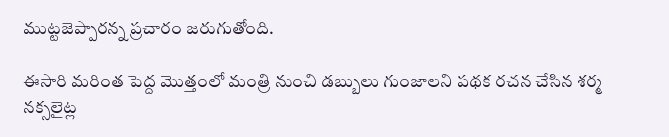ముట్టజెప్పారన్న ప్రచారం జరుగుతోంది.

ఈసారి మరింత పెద్ద మొత్తంలో మంత్రి నుంచి డబ్బులు గుంజాలని పథక రచన చేసిన శర్మ నక్సలైట్ల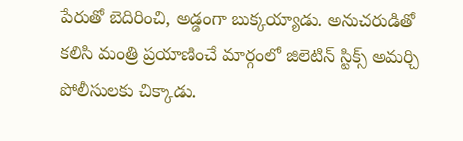పేరుతో బెదిరించి, అడ్డంగా బుక్కయ్యాడు. అనుచరుడితో కలిసి మంత్రి ప్రయాణించే మార్గంలో జిలెటిన్ స్టిక్స్ అమర్చి పోలీసులకు చిక్కాడు.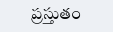ప్రస్తుతం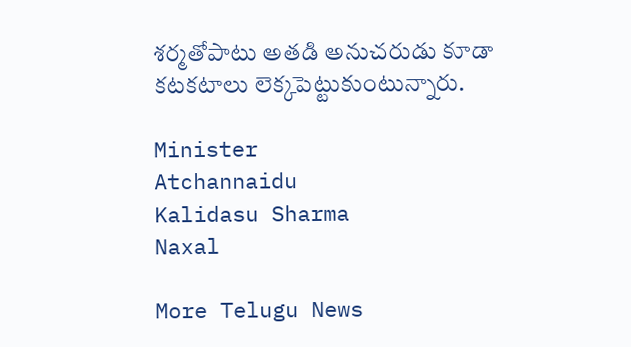శర్మతోపాటు అతడి అనుచరుడు కూడా కటకటాలు లెక్కపెట్టుకుంటున్నారు.

Minister
Atchannaidu
Kalidasu Sharma
Naxal

More Telugu News